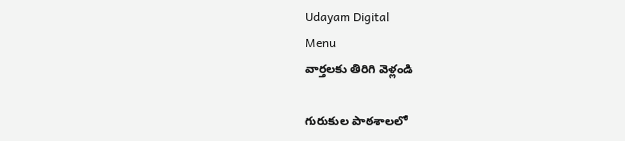Udayam Digital
Menu
వార్తలకు తిరిగి వెళ్లండి

గురుకుల పాఠశాలలో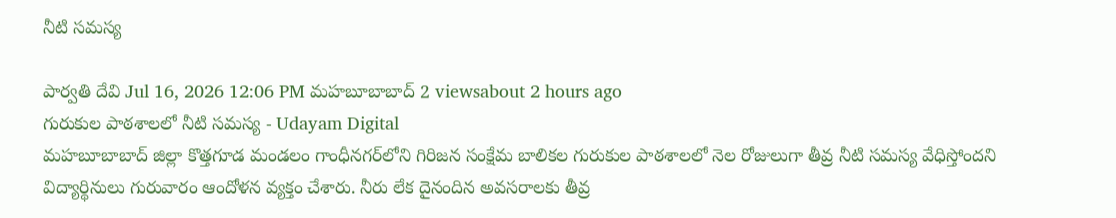నీటి సమస్య

పార్వతి దేవి Jul 16, 2026 12:06 PM మహబూబాబాద్ 2 viewsabout 2 hours ago
గురుకుల పాఠశాలలో నీటి సమస్య - Udayam Digital
మహబూబాబాద్ జిల్లా కొత్తగూడ మండలం గాంధీనగర్‌లోని గిరిజన సంక్షేమ బాలికల గురుకుల పాఠశాలలో నెల రోజులుగా తీవ్ర నీటి సమస్య వేధిస్తోందని విద్యార్థినులు గురువారం ఆందోళన వ్యక్తం చేశారు. నీరు లేక దైనందిన అవసరాలకు తీవ్ర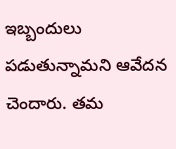ఇబ్బందులు పడుతున్నామని ఆవేదన చెందారు. తమ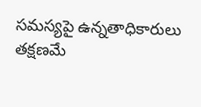సమస్యపై ఉన్నతాధికారులు తక్షణమే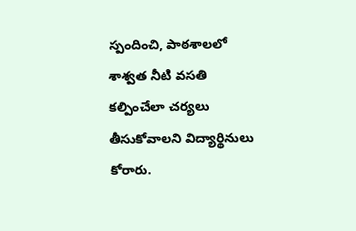స్పందించి, పాఠశాలలో శాశ్వత నీటి వసతి కల్పించేలా చర్యలు తీసుకోవాలని విద్యార్థినులు కోరారు.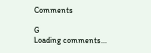Comments

G
Loading comments...